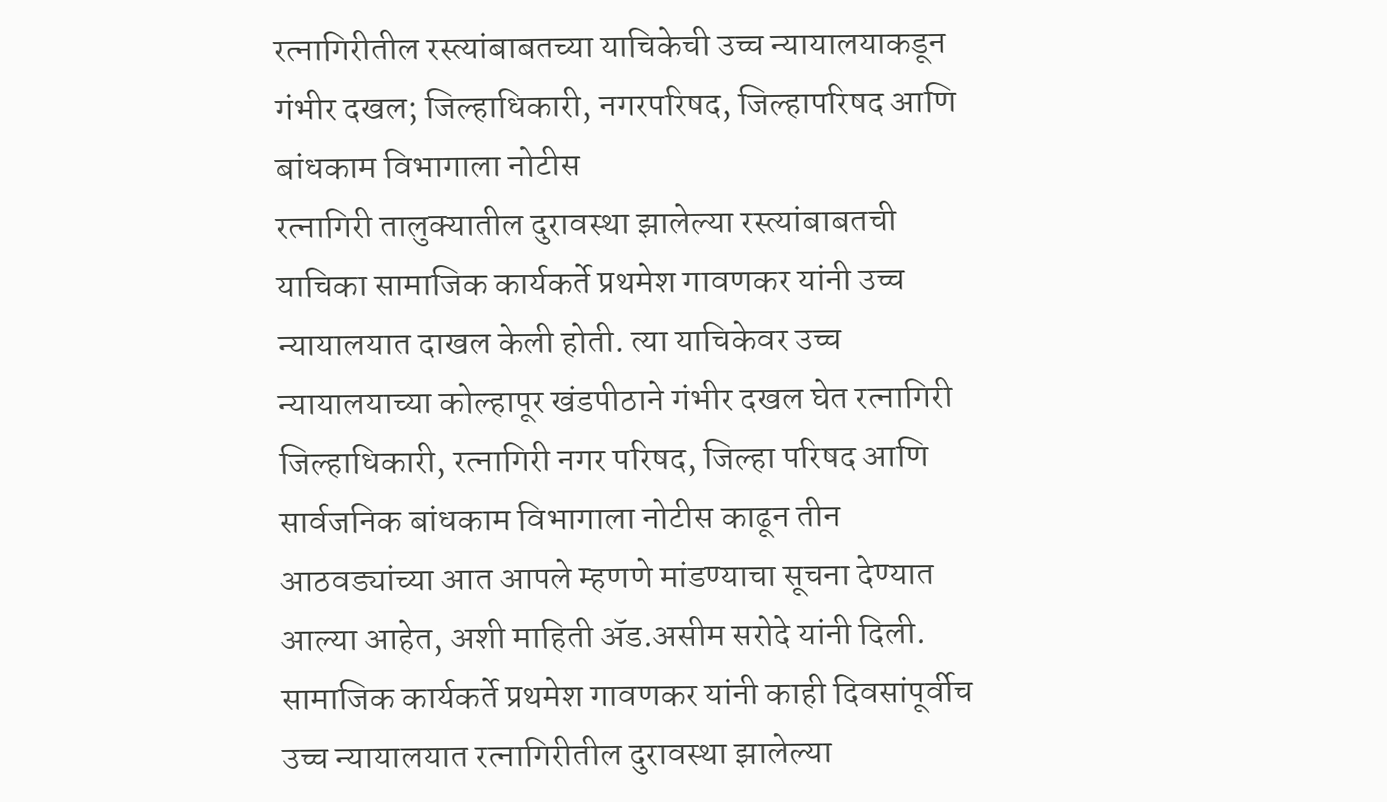रत्नागिरीतील रस्त्यांबाबतच्या याचिकेची उच्च न्यायालयाकडून गंभीर दखल; जिल्हाधिकारी, नगरपरिषद, जिल्हापरिषद आणि बांधकाम विभागाला नोटीस
रत्नागिरी तालुक्यातील दुरावस्था झालेल्या रस्त्यांबाबतची याचिका सामाजिक कार्यकर्ते प्रथमेश गावणकर यांनी उच्च न्यायालयात दाखल केली होती. त्या याचिकेवर उच्च न्यायालयाच्या कोल्हापूर खंडपीठाने गंभीर दखल घेत रत्नागिरी जिल्हाधिकारी, रत्नागिरी नगर परिषद, जिल्हा परिषद आणि सार्वजनिक बांधकाम विभागाला नोटीस काढून तीन आठवड्यांच्या आत आपले म्हणणे मांडण्याचा सूचना देण्यात आल्या आहेत, अशी माहिती ॲड.असीम सरोदे यांनी दिली.
सामाजिक कार्यकर्ते प्रथमेश गावणकर यांनी काही दिवसांपूर्वीच उच्च न्यायालयात रत्नागिरीतील दुरावस्था झालेल्या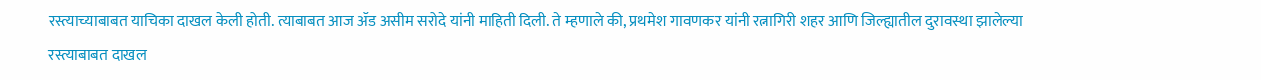रस्त्याच्याबाबत याचिका दाखल केली होती. त्याबाबत आज ॲड असीम सरोदे यांनी माहिती दिली. ते म्हणाले की, प्रथमेश गावणकर यांनी रत्नागिरी शहर आणि जिल्ह्यातील दुरावस्था झालेल्या रस्त्याबाबत दाखल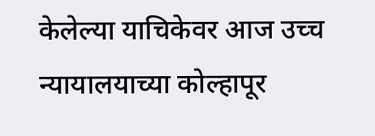केलेल्या याचिकेवर आज उच्च न्यायालयाच्या कोल्हापूर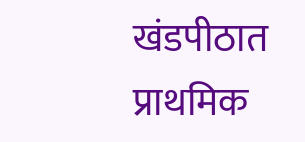खंडपीठात प्राथमिक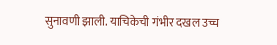सुनावणी झाली. याचिकेची गंभीर दखल उच्च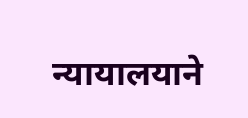न्यायालयाने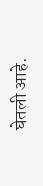घेतली आहे.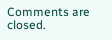Comments are closed.